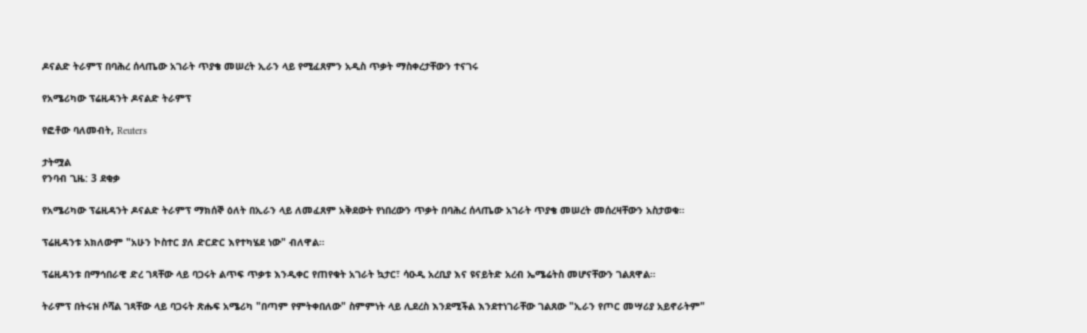ዶናልድ ትራምፕ በባሕረ ሰላጤው አገራት ጥያቄ መሠረት ኢራን ላይ የሚፈጸምን አዲስ ጥቃት ማስቀረታቸውን ተናገሩ

የአሜሪካው ፕሬዚዳንት ዶናልድ ትራምፕ

የፎቶው ባለመብት, Reuters

ታትሟል
የንባብ ጊዜ: 3 ደቂቃ

የአሜሪካው ፕሬዚዳንት ዶናልድ ትራምፕ ማክሰኞ ዕለት በኢራን ላይ ለመፈጸም አቅደውት የነበረውን ጥቃት በባሕረ ሰላጤው አገራት ጥያቄ መሠረት መሰረዛቸውን አስታወቁ።

ፕሬዚዳንቱ አክለውም "አሁን ኮስተር ያለ ድርድር እየተካሄደ ነው" ብለዋል።

ፕሬዚዳንቱ በማኅበራዊ ድረ ገጻቸው ላይ ባጋሩት ልጥፍ ጥቃቱ እንዲቀር የጠየቁት አገራት ኳታር፣ ሳዑዲ አረቢያ እና ዩናይትድ አረብ ኤሜሬትስ መሆናቸውን ገልጸዋል።

ትራምፕ በትሩዝ ሶሻል ገጻቸው ላይ ባጋሩት ጽሑፍ አሜሪካ "በጣም የምትቀበለው" ስምምነት ላይ ሊደረስ እንደሚችል እንደተነገራቸው ገልጸው "ኢራን የጦር መሣሪያ አይኖራትም"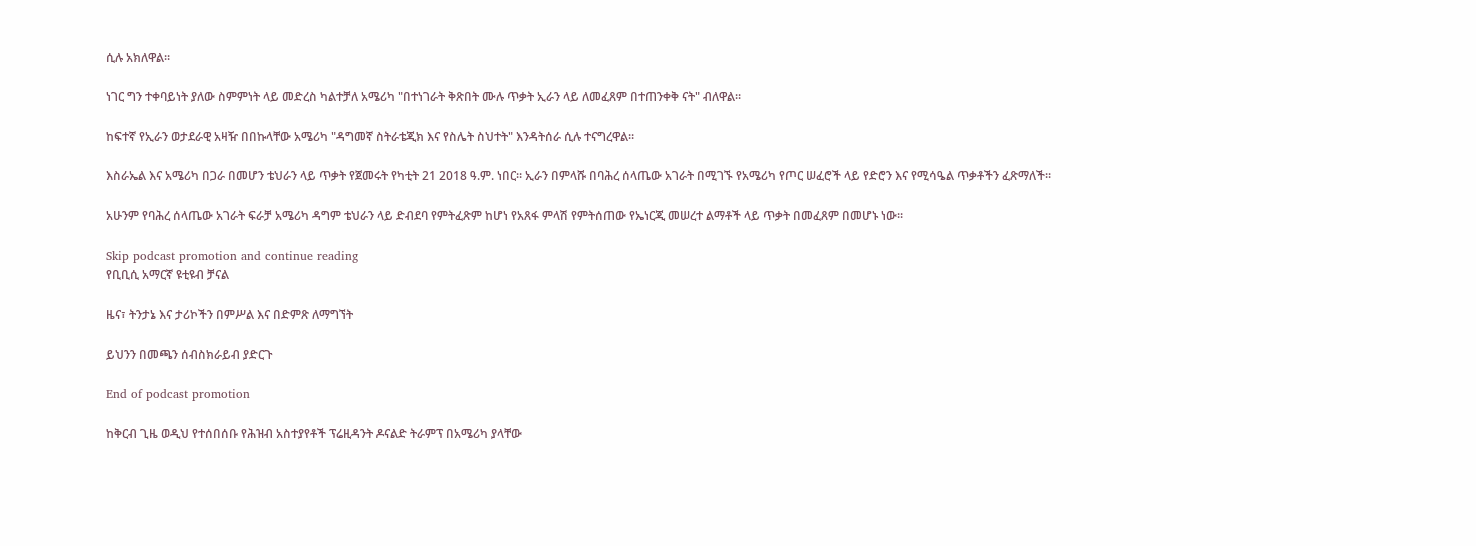ሲሉ አክለዋል።

ነገር ግን ተቀባይነት ያለው ስምምነት ላይ መድረስ ካልተቻለ አሜሪካ "በተነገራት ቅጽበት ሙሉ ጥቃት ኢራን ላይ ለመፈጸም በተጠንቀቅ ናት" ብለዋል።

ከፍተኛ የኢራን ወታደራዊ አዛዥ በበኩላቸው አሜሪካ "ዳግመኛ ስትራቴጂክ እና የስሌት ስህተት" እንዳትሰራ ሲሉ ተናግረዋል።

እስራኤል እና አሜሪካ በጋራ በመሆን ቴህራን ላይ ጥቃት የጀመሩት የካቲት 21 2018 ዓ.ም. ነበር። ኢራን በምላሹ በባሕረ ሰላጤው አገራት በሚገኙ የአሜሪካ የጦር ሠፈሮች ላይ የድሮን እና የሚሳዔል ጥቃቶችን ፈጽማለች።

አሁንም የባሕረ ሰላጤው አገራት ፍራቻ አሜሪካ ዳግም ቴህራን ላይ ድብደባ የምትፈጽም ከሆነ የአጸፋ ምላሽ የምትሰጠው የኤነርጂ መሠረተ ልማቶች ላይ ጥቃት በመፈጸም በመሆኑ ነው።

Skip podcast promotion and continue reading
የቢቢሲ አማርኛ ዩቲዩብ ቻናል

ዜና፣ ትንታኔ እና ታሪኮችን በምሥል እና በድምጽ ለማግኘት

ይህንን በመጫን ሰብስክራይብ ያድርጉ

End of podcast promotion

ከቅርብ ጊዜ ወዲህ የተሰበሰቡ የሕዝብ አስተያየቶች ፕሬዚዳንት ዶናልድ ትራምፕ በአሜሪካ ያላቸው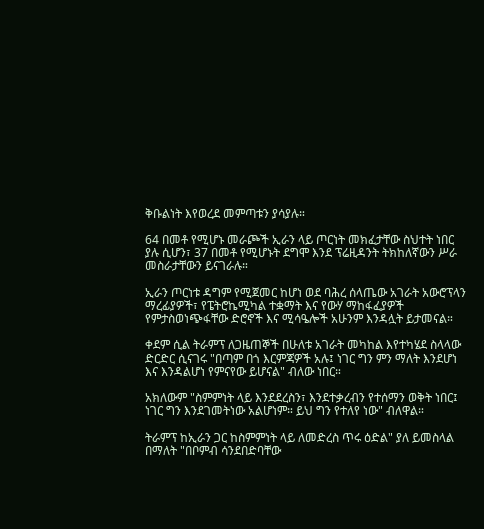ቅቡልነት እየወረደ መምጣቱን ያሳያሉ።

64 በመቶ የሚሆኑ መራጮች ኢራን ላይ ጦርነት መክፈታቸው ስህተት ነበር ያሉ ሲሆን፣ 37 በመቶ የሚሆኑት ደግሞ እንደ ፕሬዚዳንት ትክከለኛውን ሥራ መስራታቸውን ይናገራሉ።

ኢራን ጦርነቱ ዳግም የሚጀመር ከሆነ ወደ ባሕረ ሰላጤው አገራት አውሮፕላን ማረፊያዎች፣ የፔትሮኬሚካል ተቋማት እና የውሃ ማከፋፈያዎች የምታስወነጭፋቸው ድሮኖች እና ሚሳዔሎች አሁንም እንዳሏት ይታመናል።

ቀደም ሲል ትራምፕ ለጋዜጠኞች በሁለቱ አገራት መካከል እየተካሄደ ስላላው ድርድር ሲናገሩ "በጣም በጎ እርምጃዎች አሉ፤ ነገር ግን ምን ማለት እንደሆነ እና እንዳልሆነ የምናየው ይሆናል" ብለው ነበር።

አክለውም "ስምምነት ላይ እንደደረስን፣ እንደተቃረብን የተሰማን ወቅት ነበር፤ ነገር ግን እንደገመትነው አልሆነም። ይህ ግን የተለየ ነው" ብለዋል።

ትራምፕ ከኢራን ጋር ከስምምነት ላይ ለመድረስ ጥሩ ዕድል" ያለ ይመስላል በማለት "በቦምብ ሳንደበድባቸው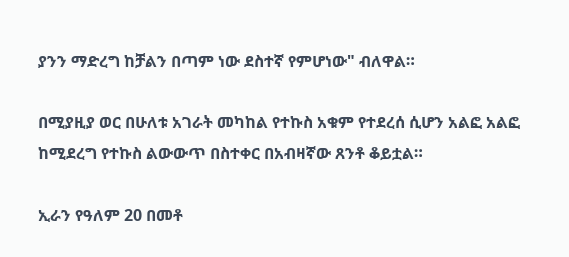ያንን ማድረግ ከቻልን በጣም ነው ደስተኛ የምሆነው" ብለዋል።

በሚያዚያ ወር በሁለቱ አገራት መካከል የተኩስ አቁም የተደረሰ ሲሆን አልፎ አልፎ ከሚደረግ የተኩስ ልውውጥ በስተቀር በአብዛኛው ጸንቶ ቆይቷል።

ኢራን የዓለም 20 በመቶ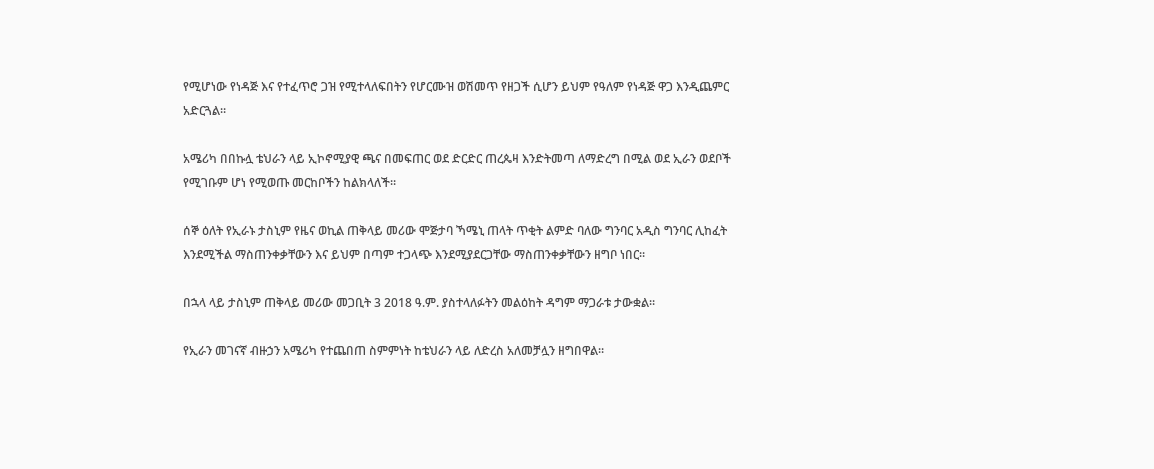የሚሆነው የነዳጅ እና የተፈጥሮ ጋዝ የሚተላለፍበትን የሆርሙዝ ወሽመጥ የዘጋች ሲሆን ይህም የዓለም የነዳጅ ዋጋ እንዲጨምር አድርጓል።

አሜሪካ በበኩሏ ቴህራን ላይ ኢኮኖሚያዊ ጫና በመፍጠር ወደ ድርድር ጠረጴዛ እንድትመጣ ለማድረግ በሚል ወደ ኢራን ወደቦች የሚገቡም ሆነ የሚወጡ መርከቦችን ከልክላለች።

ሰኞ ዕለት የኢራኑ ታስኒም የዜና ወኪል ጠቅላይ መሪው ሞጅታባ ኻሜኒ ጠላት ጥቂት ልምድ ባለው ግንባር አዲስ ግንባር ሊከፈት እንደሚችል ማስጠንቀቃቸውን እና ይህም በጣም ተጋላጭ እንደሚያደርጋቸው ማስጠንቀቃቸውን ዘግቦ ነበር።

በኋላ ላይ ታስኒም ጠቅላይ መሪው መጋቢት 3 2018 ዓ.ም. ያስተላለፉትን መልዕከት ዳግም ማጋራቱ ታውቋል።

የኢራን መገናኛ ብዙኃን አሜሪካ የተጨበጠ ስምምነት ከቴህራን ላይ ለድረስ አለመቻሏን ዘግበዋል።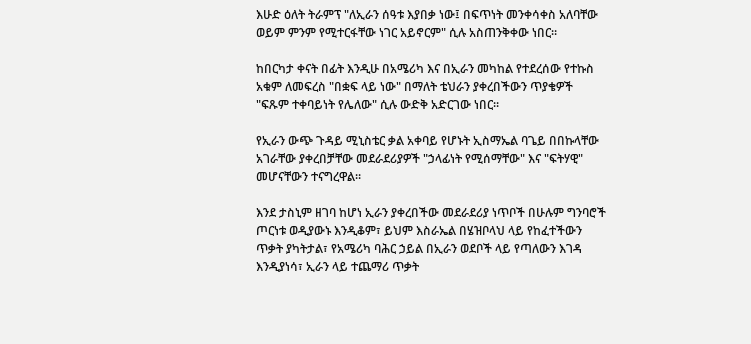እሁድ ዕለት ትራምፕ "ለኢራን ሰዓቱ እያበቃ ነው፤ በፍጥነት መንቀሳቀስ አለባቸው ወይም ምንም የሚተርፋቸው ነገር አይኖርም" ሲሉ አስጠንቅቀው ነበር።

ከበርካታ ቀናት በፊት እንዲሁ በአሜሪካ እና በኢራን መካከል የተደረሰው የተኩስ አቁም ለመፍረስ "በቋፍ ላይ ነው" በማለት ቴህራን ያቀረበችውን ጥያቄዎች "ፍጹም ተቀባይነት የሌለው" ሲሉ ውድቅ አድርገው ነበር።

የኢራን ውጭ ጉዳይ ሚኒስቴር ቃል አቀባይ የሆኑት ኢስማኤል ባጌይ በበኩላቸው አገራቸው ያቀረበቻቸው መደራደሪያዎች "ኃላፊነት የሚሰማቸው" እና "ፍትሃዊ" መሆናቸውን ተናግረዋል።

እንደ ታስኒም ዘገባ ከሆነ ኢራን ያቀረበችው መደራደሪያ ነጥቦች በሁሉም ግንባሮች ጦርነቱ ወዲያውኑ እንዲቆም፣ ይህም እስራኤል በሄዝቦላህ ላይ የከፈተችውን ጥቃት ያካትታል፣ የአሜሪካ ባሕር ኃይል በኢራን ወደቦች ላይ የጣለውን እገዳ እንዲያነሳ፣ ኢራን ላይ ተጨማሪ ጥቃት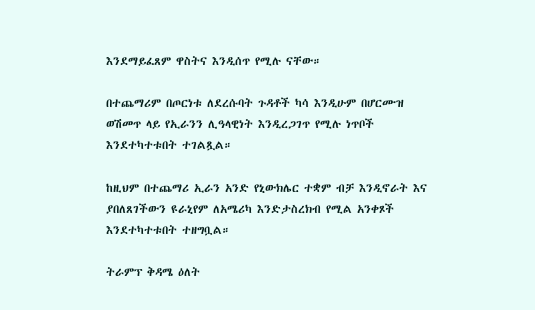እንደማይፈጸም ዋስትና እንዲሰጥ የሚሉ ናቸው።

በተጨማሪም በጦርነቱ ለደረሱባት ጉዳቶች ካሳ እንዲሁም በሆርሙዝ ወሽመጥ ላይ የኢራንን ሊዓላዊነት እንዲረጋገጥ የሚሉ ነጥቦች እንደተካተቱበት ተገልጿል።

ከዚህም በተጨማሪ ኢራን አንድ የኒውክሌር ተቋም ብቻ እንዲኖራት እና ያበለጸገችውን ዩራኒየም ለአሜሪካ እንድታስረክብ የሚል አንቀጾች እንደተካተቱበት ተዘግቧል።

ትራምፕ ቅዳሜ ዕለት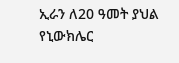ኢራን ለ20 ዓመት ያህል የኒውክሌር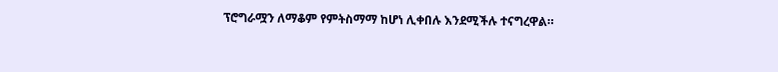ፕሮግራሟን ለማቆም የምትስማማ ከሆነ ሊቀበሉ እንደሚችሉ ተናግረዋል።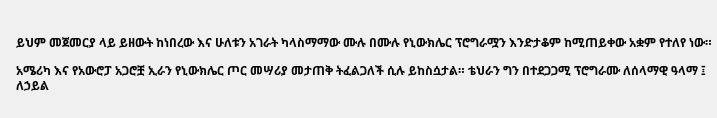ይህም መጀመርያ ላይ ይዘውት ከነበረው እና ሁለቱን አገራት ካላስማማው ሙሉ በሙሉ የኒውክሌር ፕሮግራሟን እንድታቆም ከሚጠይቀው አቋም የተለየ ነው።

አሜሪካ እና የአውሮፓ አጋሮቿ ኢራን የኒውክሌር ጦር መሣሪያ መታጠቅ ትፈልጋለች ሲሉ ይከስሷታል። ቴህራን ግን በተደጋጋሚ ፕሮግራሙ ለሰላማዊ ዓላማ ፤ ለኃይል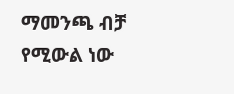ማመንጫ ብቻ የሚውል ነው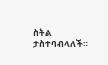ስትል ታስተባብላለች።